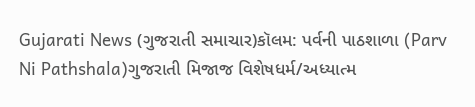Gujarati News (ગુજરાતી સમાચાર)કૉલમ: પર્વની પાઠશાળા (Parv Ni Pathshala)ગુજરાતી મિજાજ વિશેષધર્મ/અધ્યાત્મ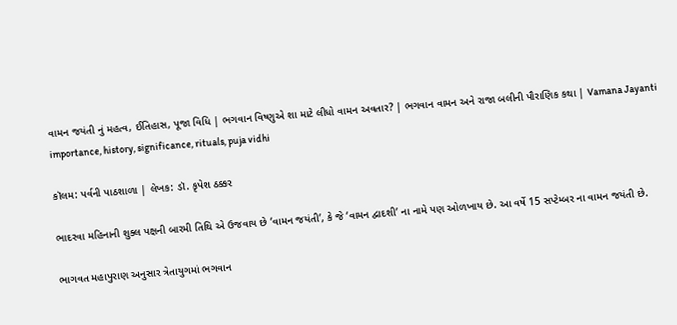વામન જયંતી નું મહત્વ, ઈતિહાસ, પૂજા વિધિ | ભગવાન વિષ્ણુએ શા માટે લીધો વામન અવતાર? | ભગવાન વામન અને રાજા બલીની પૌરાણિક કથા | Vamana Jayanti importance, history, significance, rituals, puja vidhi

કૉલમ: પર્વની પાઠશાળા | લેખક: ડૉ. કૃપેશ ઠક્કર

ભાદરવા મહિનાની શુક્લ પક્ષની બારમી તિથિ એ ઉજવાય છે ‘વામન જયંતી’, કે જે ‘વામન દ્વાદશી’ ના નામે પણ ઓળખાય છે. આ વર્ષે 15 સપ્ટેમ્બર ના વામન જયંતી છે.

ભાગવત મહાપુરાણ અનુસાર ત્રેતાયુગમાં ભગવાન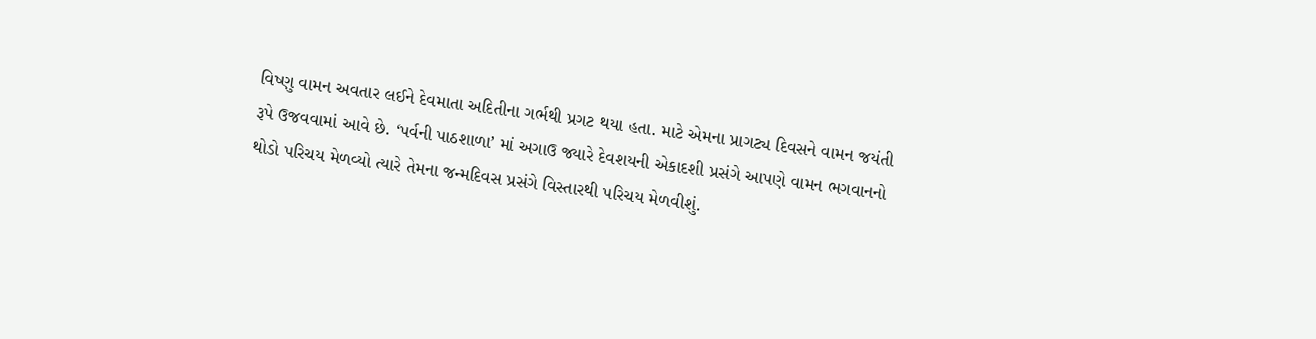વિષ્ણુ વામન અવતાર લઈને દેવમાતા અદિતીના ગર્ભથી પ્રગટ થયા હતા. માટે એમના પ્રાગટ્ય દિવસને વામન જયંતી રૂપે ઉજવવામાં આવે છે. ‘પર્વની પાઠશાળા’ માં અગાઉ જ્યારે દેવશયની એકાદશી પ્રસંગે આપણે વામન ભગવાનનો થોડો પરિચય મેળવ્યો ત્યારે તેમના જન્મદિવસ પ્રસંગે વિસ્તારથી પરિચય મેળવીશું.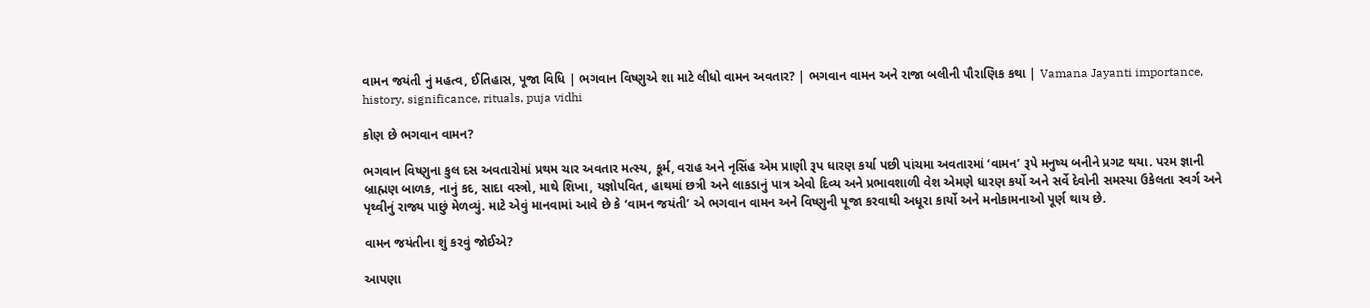વામન જયંતી નું મહત્વ, ઈતિહાસ, પૂજા વિધિ | ભગવાન વિષ્ણુએ શા માટે લીધો વામન અવતાર? | ભગવાન વામન અને રાજા બલીની પૌરાણિક કથા | Vamana Jayanti importance, history, significance, rituals, puja vidhi

કોણ છે ભગવાન વામન?

ભગવાન વિષ્ણુના કુલ દસ અવતારોમાં પ્રથમ ચાર અવતાર મત્સ્ય, કૂર્મ, વરાહ અને નૃસિંહ એમ પ્રાણી રૂપ ધારણ કર્યા પછી પાંચમા અવતારમાં ‘વામન’ રૂપે મનુષ્ય બનીને પ્રગટ થયા. પરમ જ્ઞાની બ્રાહ્મણ બાળક, નાનું કદ, સાદા વસ્ત્રો, માથે શિખા, યજ્ઞોપવિત, હાથમાં છત્રી અને લાકડાનું પાત્ર એવો દિવ્ય અને પ્રભાવશાળી વેશ એમણે ધારણ કર્યો અને સર્વે દેવોની સમસ્યા ઉકેલતા સ્વર્ગ અને પૃથ્વીનું રાજ્ય પાછું મેળવ્યું. માટે એવું માનવામાં આવે છે કે ‘વામન જયંતી’ એ ભગવાન વામન અને વિષ્ણુની પૂજા કરવાથી અધૂરા કાર્યો અને મનોકામનાઓ પૂર્ણ થાય છે.

વામન જયંતીના શું કરવું જોઈએ?

આપણા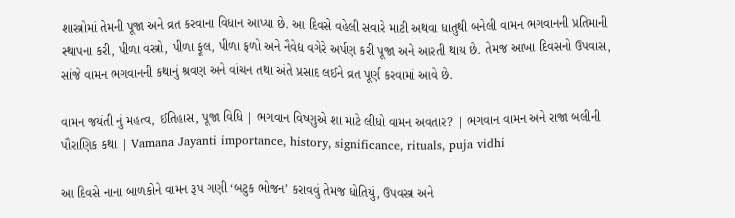શાસ્ત્રોમાં તેમની પૂજા અને વ્રત કરવાના વિધાન આપ્યા છે. આ દિવસે વહેલી સવારે માટી અથવા ધાતુથી બનેલી વામન ભગવાનની પ્રતિમાની સ્થાપના કરી, પીળા વસ્ત્રો, પીળા ફૂલ, પીળા ફળો અને નૈવેદ્ય વગેરે અર્પણ કરી પૂજા અને આરતી થાય છે. તેમજ આખા દિવસનો ઉપવાસ, સાંજે વામન ભગવાનની કથાનું શ્રવણ અને વાંચન તથા અંતે પ્રસાદ લઈને વ્રત પૂર્ણ કરવામાં આવે છે.

વામન જયંતી નું મહત્વ, ઈતિહાસ, પૂજા વિધિ | ભગવાન વિષ્ણુએ શા માટે લીધો વામન અવતાર? | ભગવાન વામન અને રાજા બલીની પૌરાણિક કથા | Vamana Jayanti importance, history, significance, rituals, puja vidhi

આ દિવસે નાના બાળકોને વામન રૂપ ગણી ‘બટુક ભોજન’ કરાવવું તેમજ ધોતિયું, ઉપવસ્ત્ર અને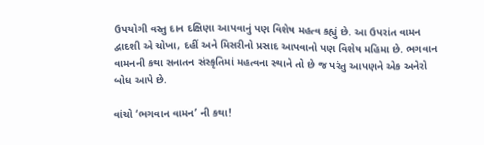ઉપયોગી વસ્તુ દાન દક્ષિણા આપવાનું પણ વિશેષ મહત્વ કહ્યું છે. આ ઉપરાંત વામન દ્વાદશી એ ચોખા, દહીં અને મિસરીનો પ્રસાદ આપવાનો પણ વિશેષ મહિમા છે. ભગવાન વામનની કથા સનાતન સંસ્કૃતિમાં મહત્વના સ્થાને તો છે જ પરંતુ આપણને એક અનેરો બોધ આપે છે.

વાંચો ‘ભગવાન વામન’ ની કથા!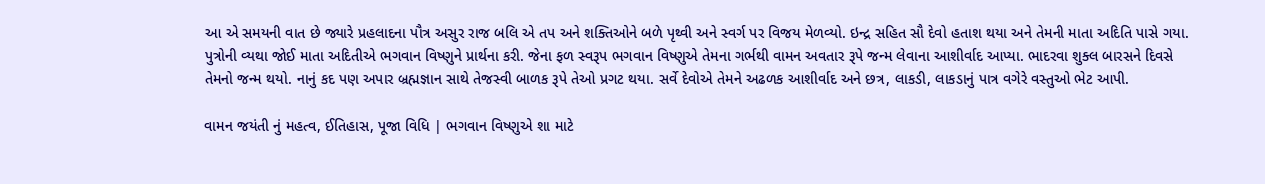આ એ સમયની વાત છે જ્યારે પ્રહલાદના પૌત્ર અસુર રાજ બલિ એ તપ અને શક્તિઓને બળે પૃથ્વી અને સ્વર્ગ પર વિજય મેળવ્યો. ઇન્દ્ર સહિત સૌ દેવો હતાશ થયા અને તેમની માતા અદિતિ પાસે ગયા. પુત્રોની વ્યથા જોઈ માતા અદિતીએ ભગવાન વિષ્ણુને પ્રાર્થના કરી. જેના ફળ સ્વરૂપ ભગવાન વિષ્ણુએ તેમના ગર્ભથી વામન અવતાર રૂપે જન્મ લેવાના આશીર્વાદ આપ્યા. ભાદરવા શુક્લ બારસને દિવસે તેમનો જન્મ થયો. નાનું કદ પણ અપાર બ્રહ્મજ્ઞાન સાથે તેજસ્વી બાળક રૂપે તેઓ પ્રગટ થયા. સર્વે દેવોએ તેમને અઢળક આશીર્વાદ અને છત્ર, લાકડી, લાકડાનું પાત્ર વગેરે વસ્તુઓ ભેટ આપી.

વામન જયંતી નું મહત્વ, ઈતિહાસ, પૂજા વિધિ | ભગવાન વિષ્ણુએ શા માટે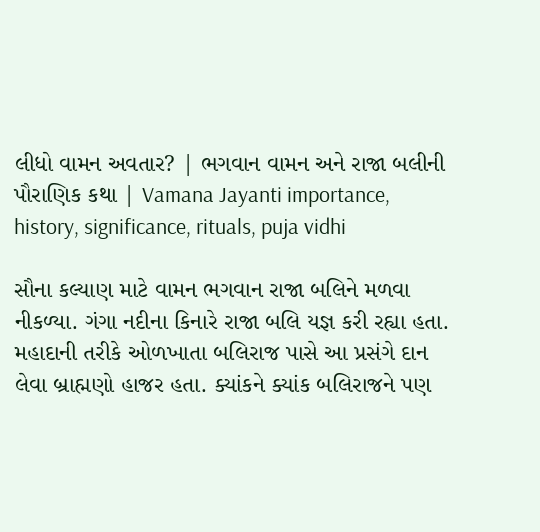લીધો વામન અવતાર? | ભગવાન વામન અને રાજા બલીની પૌરાણિક કથા | Vamana Jayanti importance, history, significance, rituals, puja vidhi

સૌના કલ્યાણ માટે વામન ભગવાન રાજા બલિને મળવા નીકળ્યા. ગંગા નદીના કિનારે રાજા બલિ યજ્ઞ કરી રહ્યા હતા. મહાદાની તરીકે ઓળખાતા બલિરાજ પાસે આ પ્રસંગે દાન લેવા બ્રાહ્મણો હાજર હતા. ક્યાંકને ક્યાંક બલિરાજને પણ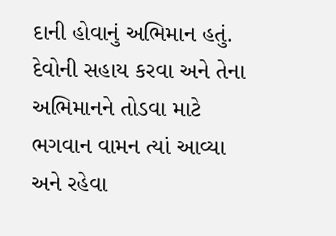દાની હોવાનું અભિમાન હતું. દેવોની સહાય કરવા અને તેના અભિમાનને તોડવા માટે ભગવાન વામન ત્યાં આવ્યા અને રહેવા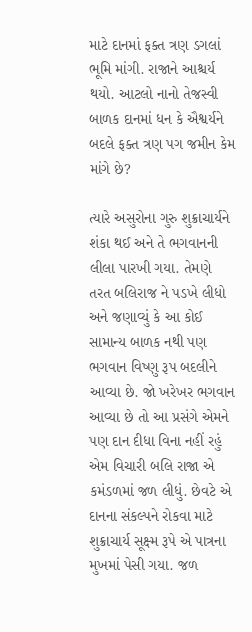માટે દાનમાં ફક્ત ત્રણ ડગલાં ભૂમિ માંગી. રાજાને આશ્ચર્ય થયો. આટલો નાનો તેજસ્વી બાળક દાનમાં ધન કે ઐશ્વર્યને બદલે ફક્ત ત્રણ પગ જમીન કેમ માંગે છે?

ત્યારે અસુરોના ગુરુ શુક્રાચાર્યને શંકા થઈ અને તે ભગવાનની લીલા પારખી ગયા. તેમણે તરત બલિરાજ ને પડખે લીધો અને જણાવ્યું કે આ કોઈ સામાન્ય બાળક નથી પણ ભગવાન વિષ્ણુ રૂપ બદલીને આવ્યા છે. જો ખરેખર ભગવાન આવ્યા છે તો આ પ્રસંગે એમને પણ દાન દીધા વિના નહીં રહું એમ વિચારી બલિ રાજા એ કમંડળમાં જળ લીધું. છેવટે એ દાનના સંકલ્પને રોકવા માટે શુક્રાચાર્ય સૂક્ષ્મ રૂપે એ પાત્રના મુખમાં પેસી ગયા. જળ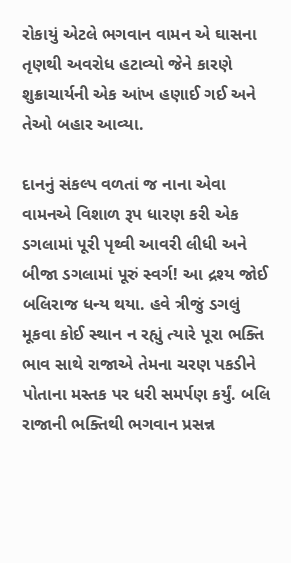રોકાયું એટલે ભગવાન વામન એ ઘાસના તૃણથી અવરોધ હટાવ્યો જેને કારણે શુક્રાચાર્યની એક આંખ હણાઈ ગઈ અને તેઓ બહાર આવ્યા.

દાનનું સંકલ્પ વળતાં જ નાના એવા વામનએ વિશાળ રૂપ ધારણ કરી એક ડગલામાં પૂરી પૃથ્વી આવરી લીધી અને બીજા ડગલામાં પૂરું સ્વર્ગ! આ દ્રશ્ય જોઈ બલિરાજ ધન્ય થયા. હવે ત્રીજું ડગલું મૂકવા કોઈ સ્થાન ન રહ્યું ત્યારે પૂરા ભક્તિ ભાવ સાથે રાજાએ તેમના ચરણ પકડીને પોતાના મસ્તક પર ધરી સમર્પણ કર્યું. બલિ રાજાની ભક્તિથી ભગવાન પ્રસન્ન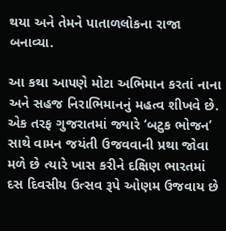થયા અને તેમને પાતાળલોકના રાજા બનાવ્યા.

આ કથા આપણે મોટા અભિમાન કરતાં નાના અને સહજ નિરાભિમાનનું મહત્વ શીખવે છે. એક તરફ ગુજરાતમાં જ્યારે ‘બટુક ભોજન’ સાથે વામન જયંતી ઉજવવાની પ્રથા જોવા મળે છે ત્યારે ખાસ કરીને દક્ષિણ ભારતમાં દસ દિવસીય ઉત્સવ રૂપે ઓણમ ઉજવાય છે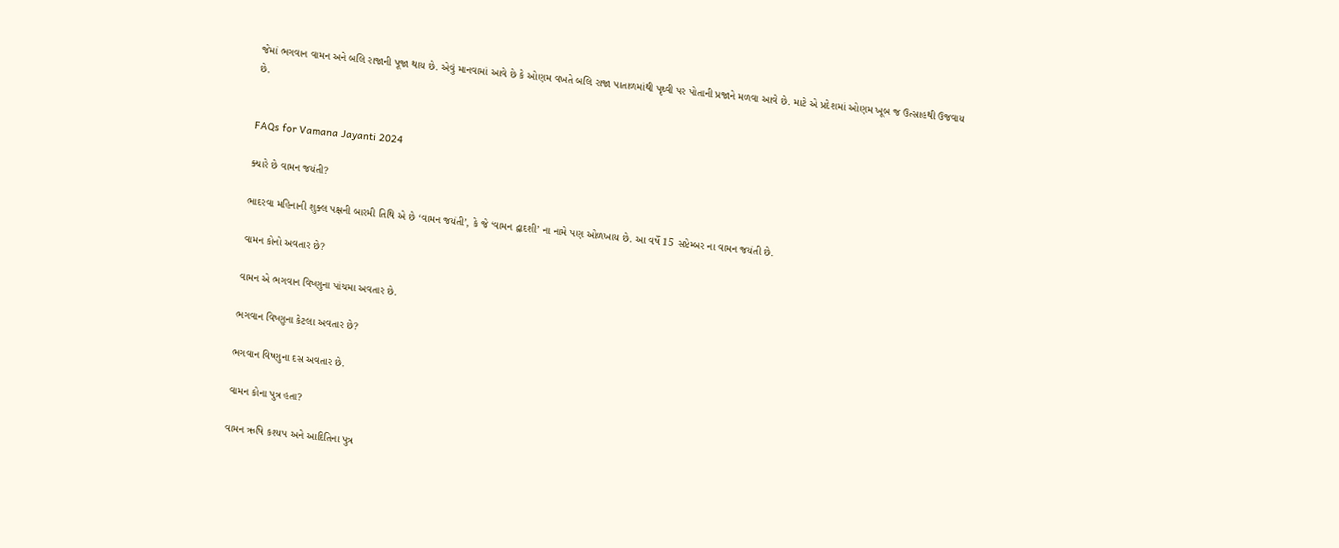જેમાં ભગવાન વામન અને બલિ રાજાની પૂજા થાય છે. એવું માનવામાં આવે છે કે ઓણમ વખતે બલિ રાજા પાતાળમાંથી પૃથ્વી પર પોતાની પ્રજાને મળવા આવે છે. માટે એ પ્રદેશમાં ઓણમ ખૂબ જ ઉત્સાહથી ઉજવાય છે.


FAQs for Vamana Jayanti 2024

ક્યારે છે વામન જયંતી?

ભાદરવા મહિનાની શુક્લ પક્ષની બારમી તિથિ એ છે ‘વામન જયંતી’, કે જે ‘વામન દ્વાદશી’ ના નામે પણ ઓળખાય છે. આ વર્ષે 15 સપ્ટેમ્બર ના વામન જયંતી છે.

વામન કોનો અવતાર છે?

વામન એ ભગવાન વિષ્ણુના પાંચમા અવતાર છે.

ભગવાન વિષ્ણુના કેટલા અવતાર છે?

ભગવાન વિષ્ણુના દસ અવતાર છે.

વામન કોના પુત્ર હતા?

વામન ઋષિ કશ્યપ અને આદિતિના પુત્ર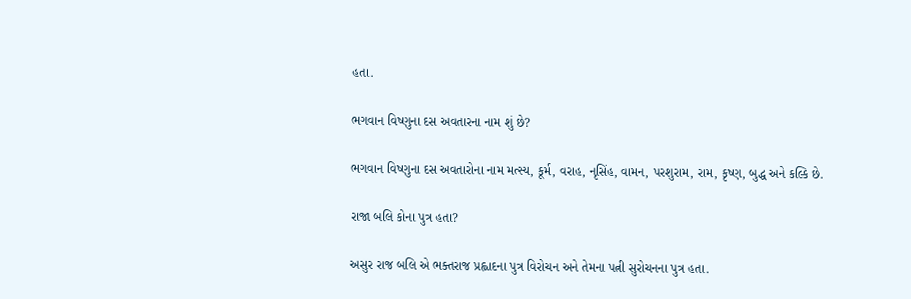હતા.

ભગવાન વિષ્ણુના દસ અવતારના નામ શું છે?

ભગવાન વિષ્ણુના દસ અવતારોના નામ મત્સ્ય, કૂર્મ, વરાહ, નૃસિંહ, વામન, પરશુરામ, રામ, કૃષ્ણ, બુદ્ધ અને કલ્કિ છે.

રાજા બલિ કોના પુત્ર હતા?

અસુર રાજ બલિ એ ભક્તરાજ પ્રહ્લાદના પુત્ર વિરોચન અને તેમના પત્ની સુરોચનના પુત્ર હતા.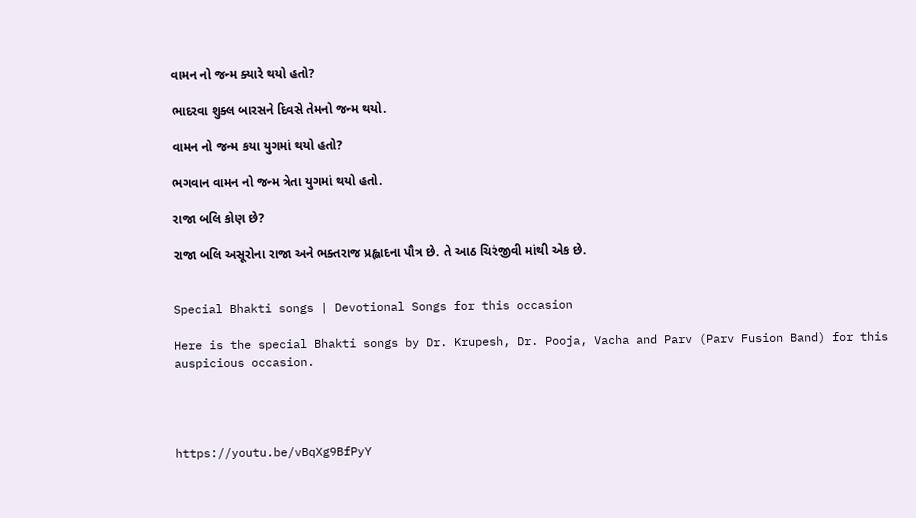વામન નો જન્મ ક્યારે થયો હતો?

ભાદરવા શુક્લ બારસને દિવસે તેમનો જન્મ થયો.

વામન નો જન્મ કયા યુગમાં થયો હતો?

ભગવાન વામન નો જન્મ ત્રેતા યુગમાં થયો હતો.

રાજા બલિ કોણ છે?

રાજા બલિ અસૂરોના રાજા અને ભક્તરાજ પ્રહ્લાદના પૌત્ર છે. તે આઠ ચિરંજીવી માંથી એક છે.


Special Bhakti songs | Devotional Songs for this occasion

Here is the special Bhakti songs by Dr. Krupesh, Dr. Pooja, Vacha and Parv (Parv Fusion Band) for this auspicious occasion.




https://youtu.be/vBqXg9BfPyY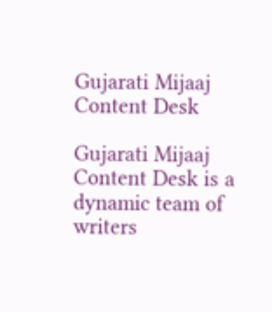Gujarati Mijaaj Content Desk

Gujarati Mijaaj Content Desk is a dynamic team of writers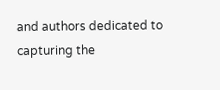and authors dedicated to capturing the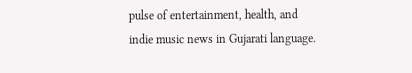pulse of entertainment, health, and indie music news in Gujarati language.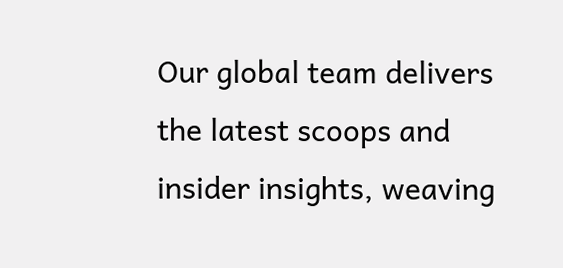Our global team delivers the latest scoops and insider insights, weaving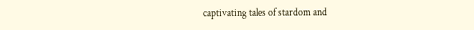captivating tales of stardom and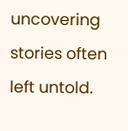uncovering stories often left untold.